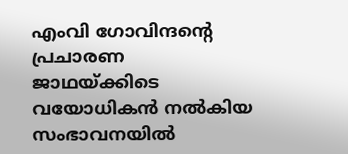എംവി ഗോവിന്ദന്റെ പ്രചാരണ ജാഥയ്ക്കിടെ വയോധികന്‍ നല്‍കിയ സംഭാവനയില്‍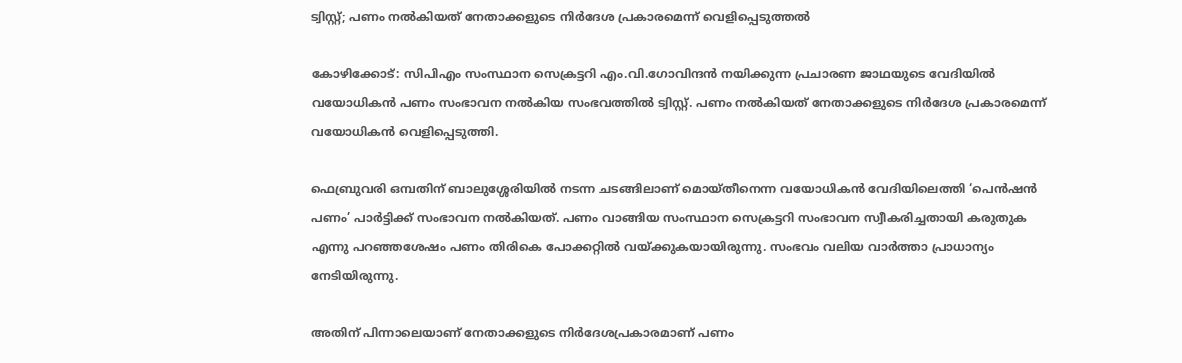ട്വിസ്റ്റ്; പണം നല്‍കിയത് നേതാക്കളുടെ നിര്‍ദേശ പ്രകാരമെന്ന് വെളിപ്പെടുത്തല്‍

കോഴിക്കോട്: സിപിഎം സംസ്ഥാന സെക്രട്ടറി എം.വി.ഗോവിന്ദന്‍ നയിക്കുന്ന പ്രചാരണ ജാഥയുടെ വേദിയില്‍ വയോധികന്‍ പണം സംഭാവന നല്‍കിയ സംഭവത്തില്‍ ട്വിസ്റ്റ്. പണം നല്‍കിയത് നേതാക്കളുടെ നിര്‍ദേശ പ്രകാരമെന്ന് വയോധികന്‍ വെളിപ്പെടുത്തി.

ഫെബ്രുവരി ഒമ്പതിന് ബാലുശ്ശേരിയില്‍ നടന്ന ചടങ്ങിലാണ് മൊയ്തീനെന്ന വയോധികന്‍ വേദിയിലെത്തി ‘പെന്‍ഷന്‍ പണം’ പാര്‍ട്ടിക്ക് സംഭാവന നല്‍കിയത്. പണം വാങ്ങിയ സംസ്ഥാന സെക്രട്ടറി സംഭാവന സ്വീകരിച്ചതായി കരുതുക എന്നു പറഞ്ഞശേഷം പണം തിരികെ പോക്കറ്റില്‍ വയ്ക്കുകയായിരുന്നു. സംഭവം വലിയ വാര്‍ത്താ പ്രാധാന്യം നേടിയിരുന്നു.

അതിന് പിന്നാലെയാണ് നേതാക്കളുടെ നിര്‍ദേശപ്രകാരമാണ് പണം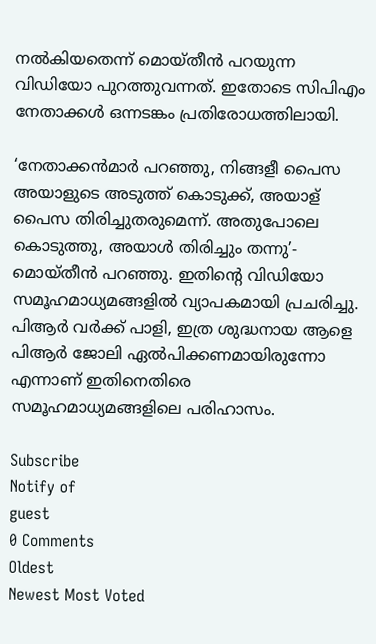നല്‍കിയതെന്ന് മൊയ്തീന്‍ പറയുന്ന വിഡിയോ പുറത്തുവന്നത്. ഇതോടെ സിപിഎം നേതാക്കള്‍ ഒന്നടങ്കം പ്രതിരോധത്തിലായി.

‘നേതാക്കന്‍മാര്‍ പറഞ്ഞു, നിങ്ങളീ പൈസ അയാളുടെ അടുത്ത് കൊടുക്ക്, അയാള് പൈസ തിരിച്ചുതരുമെന്ന്. അതുപോലെ കൊടുത്തു, അയാള്‍ തിരിച്ചും തന്നു’- മൊയ്തീന്‍ പറഞ്ഞു. ഇതിന്റെ വിഡിയോ സമൂഹമാധ്യമങ്ങളില്‍ വ്യാപകമായി പ്രചരിച്ചു. പിആര്‍ വര്‍ക്ക് പാളി, ഇത്ര ശുദ്ധനായ ആളെ പിആര്‍ ജോലി ഏല്‍പിക്കണമായിരുന്നോ എന്നാണ് ഇതിനെതിരെ സമൂഹമാധ്യമങ്ങളിലെ പരിഹാസം.

Subscribe
Notify of
guest
0 Comments
Oldest
Newest Most Voted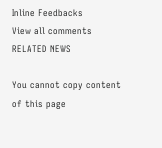Inline Feedbacks
View all comments
RELATED NEWS

You cannot copy content of this page